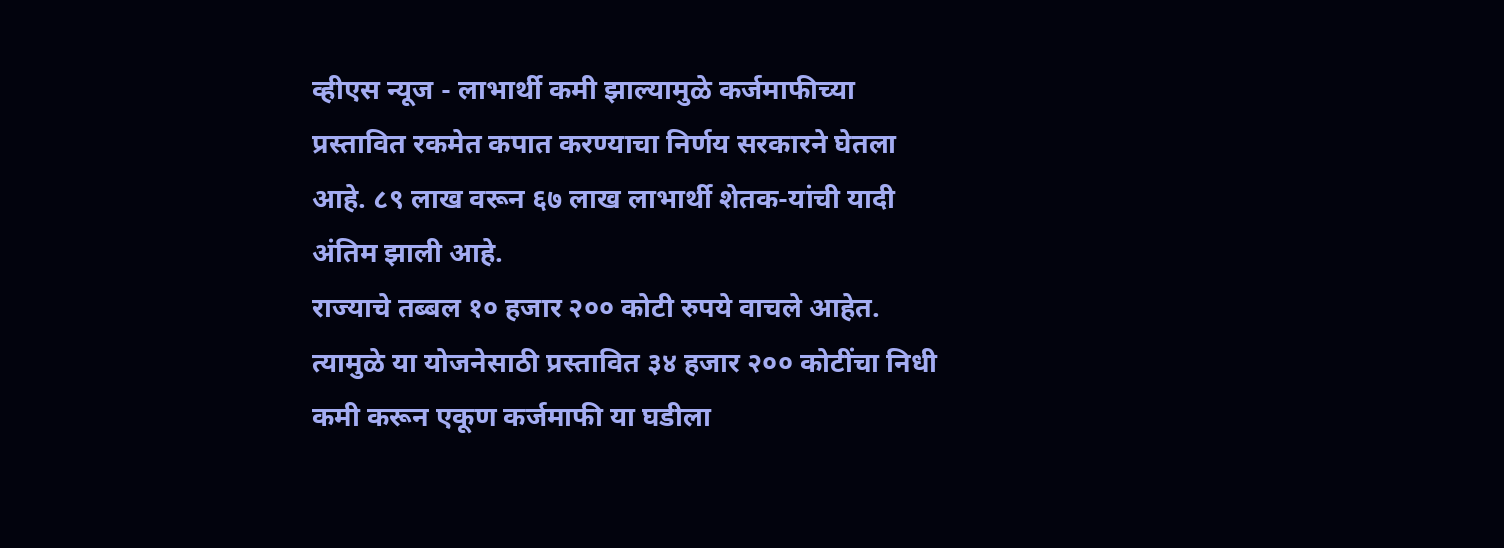व्हीएस न्यूज - लाभार्थी कमी झाल्यामुळे कर्जमाफीच्या प्रस्तावित रकमेत कपात करण्याचा निर्णय सरकारने घेतला आहे. ८९ लाख वरून ६७ लाख लाभार्थी शेतक-यांची यादी अंतिम झाली आहे.
राज्याचे तब्बल १० हजार २०० कोटी रुपये वाचले आहेत. त्यामुळे या योजनेसाठी प्रस्तावित ३४ हजार २०० कोटींचा निधी कमी करून एकूण कर्जमाफी या घडीला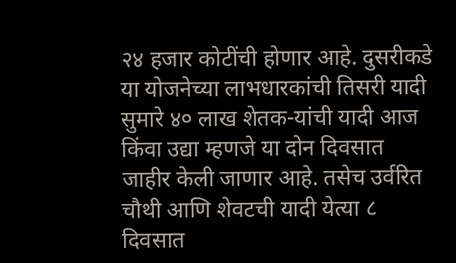२४ हजार कोटींची होणार आहे. दुसरीकडे या योजनेच्या लाभधारकांची तिसरी यादी सुमारे ४० लाख शेतक-यांची यादी आज किंवा उद्या म्हणजे या दोन दिवसात जाहीर केली जाणार आहे. तसेच उर्वरित चौथी आणि शेवटची यादी येत्या ८ दिवसात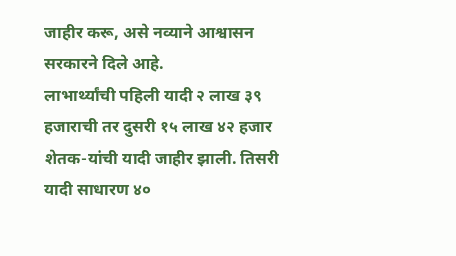जाहीर करू, असे नव्याने आश्वासन सरकारने दिले आहे.
लाभार्थ्यांची पहिली यादी २ लाख ३९ हजाराची तर दुसरी १५ लाख ४२ हजार शेतक-यांची यादी जाहीर झाली. तिसरी यादी साधारण ४०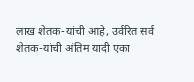लाख शेतक-यांची आहे, उर्वरित सर्व शेतक-यांची अंतिम यादी एका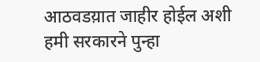आठवडय़ात जाहीर होईल अशी हमी सरकारने पुन्हा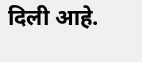दिली आहे.